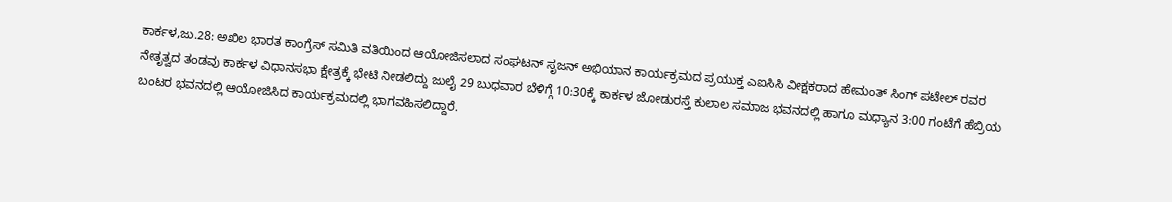ಕಾರ್ಕಳ,ಜು.28: ಅಖಿಲ ಭಾರತ ಕಾಂಗ್ರೆಸ್ ಸಮಿತಿ ವತಿಯಿಂದ ಆಯೋಜಿಸಲಾದ ಸಂಘಟನ್ ಸೃಜನ್ ಅಭಿಯಾನ ಕಾರ್ಯಕ್ರಮದ ಪ್ರಯುಕ್ತ ಎಐಸಿಸಿ ವೀಕ್ಷಕರಾದ ಹೇಮಂತ್ ಸಿಂಗ್ ಪಟೇಲ್ ರವರ ನೇತೃತ್ವದ ತಂಡವು ಕಾರ್ಕಳ ವಿಧಾನಸಭಾ ಕ್ಷೇತ್ರಕ್ಕೆ ಭೇಟಿ ನೀಡಲಿದ್ದು ಜುಲೈ 29 ಬುಧವಾರ ಬೆಳಿಗ್ಗೆ 10:30ಕ್ಕೆ ಕಾರ್ಕಳ ಜೋಡುರಸ್ತೆ ಕುಲಾಲ ಸಮಾಜ ಭವನದಲ್ಲಿ ಹಾಗೂ ಮಧ್ಯಾನ 3:00 ಗಂಟೆಗೆ ಹೆಬ್ರಿಯ ಬಂಟರ ಭವನದಲ್ಲಿ ಆಯೋಜಿಸಿದ ಕಾರ್ಯಕ್ರಮದಲ್ಲಿ ಭಾಗವಹಿಸಲಿದ್ದಾರೆ.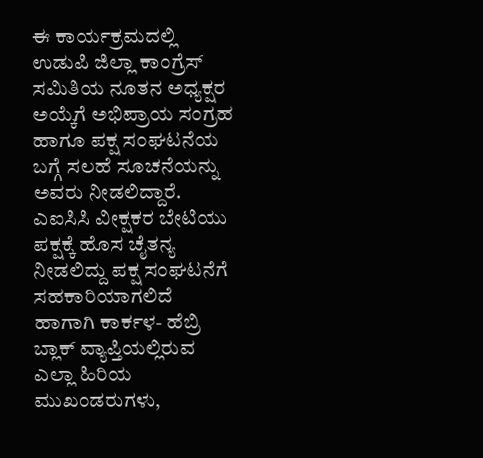ಈ ಕಾರ್ಯಕ್ರಮದಲ್ಲಿ ಉಡುಪಿ ಜಿಲ್ಲಾ ಕಾಂಗ್ರೆಸ್ ಸಮಿತಿಯ ನೂತನ ಅಧ್ಯಕ್ಷರ ಅಯ್ಕೆಗೆ ಅಭಿಪ್ರಾಯ ಸಂಗ್ರಹ ಹಾಗೂ ಪಕ್ಷ ಸಂಘಟನೆಯ ಬಗ್ಗೆ ಸಲಹೆ ಸೂಚನೆಯನ್ನು ಅವರು ನೀಡಲಿದ್ದಾರೆ.
ಎಐಸಿಸಿ ವೀಕ್ಷಕರ ಬೇಟಿಯು ಪಕ್ಷಕ್ಕೆ ಹೊಸ ಚೈತನ್ಯ ನೀಡಲಿದ್ದು ಪಕ್ಷ ಸಂಘಟನೆಗೆ ಸಹಕಾರಿಯಾಗಲಿದೆ ಹಾಗಾಗಿ ಕಾರ್ಕಳ- ಹೆಬ್ರಿ ಬ್ಲಾಕ್ ವ್ಯಾಪ್ತಿಯಲ್ಲಿರುವ ಎಲ್ಲಾ ಹಿರಿಯ ಮುಖಂಡರುಗಳು,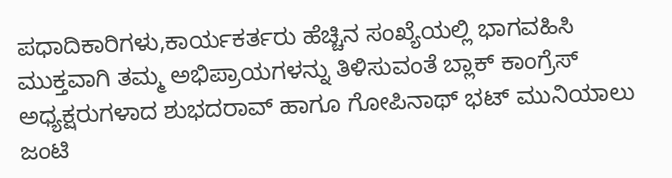ಪಧಾದಿಕಾರಿಗಳು,ಕಾರ್ಯಕರ್ತರು ಹೆಚ್ಚಿನ ಸಂಖ್ಯೆಯಲ್ಲಿ ಭಾಗವಹಿಸಿ ಮುಕ್ತವಾಗಿ ತಮ್ಮ ಅಭಿಪ್ರಾಯಗಳನ್ನು ತಿಳಿಸುವಂತೆ ಬ್ಲಾಕ್ ಕಾಂಗ್ರೆಸ್ ಅಧ್ಯಕ್ಷರುಗಳಾದ ಶುಭದರಾವ್ ಹಾಗೂ ಗೋಪಿನಾಥ್ ಭಟ್ ಮುನಿಯಾಲು ಜಂಟಿ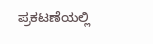ಪ್ರಕಟಣೆಯಲ್ಲಿ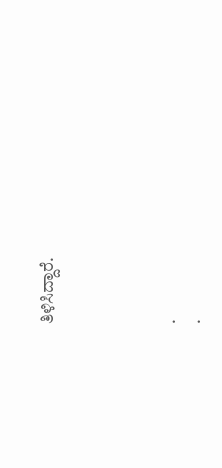ತಿಳಿಸಿದ್ದಾರೆ.




.
.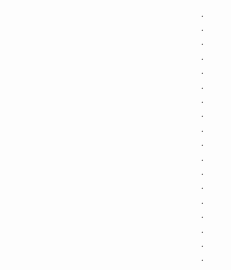.
.
.
.
.
.
.
.
.
.
.
.
.
.
.
.
.
.